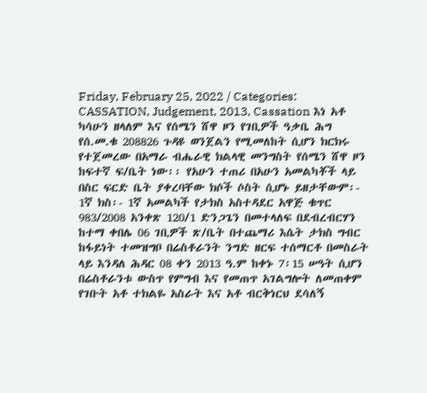Friday, February 25, 2022 / Categories: CASSATION, Judgement, 2013, Cassation እነ አቶ ካሳሁን ዘላለም እና የሰሜን ሸዋ ዞን የገቢዎች ዓቃቤ ሕግ የሰ.መ.ቁ 208826 ጉዳዩ ወንጀልን የሚመለከት ሲሆን ክርክሩ የተጀመረው በአማራ ብሔራዊ ክልላዊ መንግስት የሰሜን ሸዋ ዞን ከፍተኛ ፍ/ቤት ነው፡፡ የአሁን ተጠሪ በአሁን አመልካቾች ላይ በስር ፍርድ ቤት ያቀረባቸው ክሶች ሶስት ሲሆኑ ይዘታቸውም፡- 1ኛ ክስ፡- 1ኛ አመልካች የታክስ አስተዳደር አዋጅ ቁጥር 983/2008 አንቀጽ 120/1 ድንጋጌን በመተላለፍ በደብረብርሃን ከተማ ቀበሌ 06 ገቢዎች ጽ/ቤት በተጨማሪ እሴት ታክስ ግብር ከፋይነት ተመዝግቦ በሬስቶራንት ንግድ ዘርፍ ተሰማርቶ በመስራት ላይ እንዳለ ሕዳር 08 ቀን 2013 ዓ.ም ከቀኑ 7፡15 ሠዓት ሲሆን በሬስቶራንቱ ውስጥ የምግብ እና የመጠጥ አገልግሎት ለመጠቀም የገቡት አቶ ተክልዬ አስራት እና አቶ ብርቅነርህ ደሳለኝ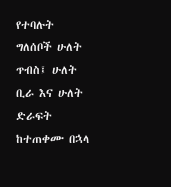የተባሉት ግለሰቦች ሁለት ጥብስ፤ ሁለት ቢራ እና ሁለት ድራፍት ከተጠቀሙ በኋላ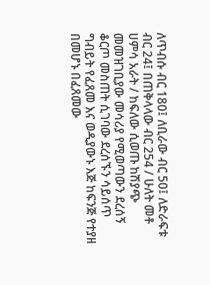ለጥብሱ ብር 180፤ ለቢራው ብር 50፤ ለድራፍቱ ብር 24፤ በጠቅላላው ብር 254 / ሁለት መቶ ሀምሳ አራት / ከፍለው ሲወጡ ከሽያጭ መመዝገቢያው መሳሪያ የሚወጣውን ደረሰኝ ቆርጦ መስጠት ሲገባው ደረሰኙን ሳይሰጥ ግብይት የፈጸመ እና ወዲያውኑ እጅ ከፍንጅ የተያዘ በመሆኑ በፈጸመው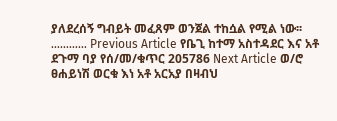ያለደረሰኝ ግብይት መፈጸም ወንጀል ተከሷል የሚል ነው፡፡………… Previous Article የቤጊ ከተማ አስተዳደር እና አቶ ደጉማ ባያ የሰ/መ/ቁጥር 205786 Next Article ወ/ሮ ፀሐይነሽ ወርቁ እነ አቶ አርአያ በዛብህ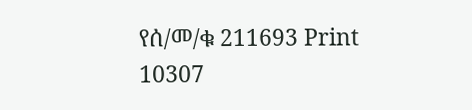የሰ/መ/ቁ 211693 Print 10307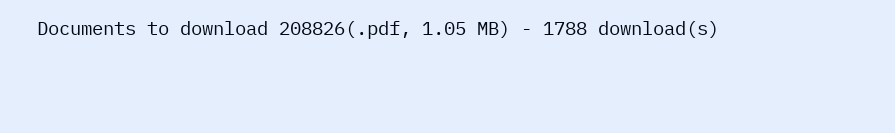Documents to download 208826(.pdf, 1.05 MB) - 1788 download(s)